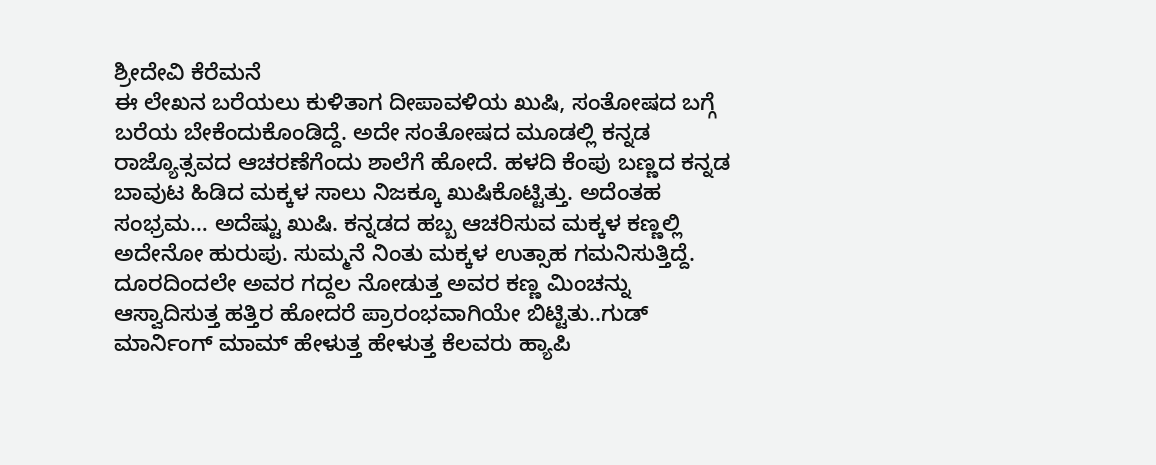ಶ್ರೀದೇವಿ ಕೆರೆಮನೆ
ಈ ಲೇಖನ ಬರೆಯಲು ಕುಳಿತಾಗ ದೀಪಾವಳಿಯ ಖುಷಿ, ಸಂತೋಷದ ಬಗ್ಗೆ ಬರೆಯ ಬೇಕೆಂದುಕೊಂಡಿದ್ದೆ. ಅದೇ ಸಂತೋಷದ ಮೂಡಲ್ಲಿ ಕನ್ನಡ ರಾಜ್ಯೊತ್ಸವದ ಆಚರಣೆಗೆಂದು ಶಾಲೆಗೆ ಹೋದೆ. ಹಳದಿ ಕೆಂಪು ಬಣ್ಣದ ಕನ್ನಡ ಬಾವುಟ ಹಿಡಿದ ಮಕ್ಕಳ ಸಾಲು ನಿಜಕ್ಕೂ ಖುಷಿಕೊಟ್ಟಿತ್ತು. ಅದೆಂತಹ ಸಂಭ್ರಮ… ಅದೆಷ್ಟು ಖುಷಿ. ಕನ್ನಡದ ಹಬ್ಬ ಆಚರಿಸುವ ಮಕ್ಕಳ ಕಣ್ಣಲ್ಲಿ ಅದೇನೋ ಹುರುಪು. ಸುಮ್ಮನೆ ನಿಂತು ಮಕ್ಕಳ ಉತ್ಸಾಹ ಗಮನಿಸುತ್ತಿದ್ದೆ. ದೂರದಿಂದಲೇ ಅವರ ಗದ್ದಲ ನೋಡುತ್ತ ಅವರ ಕಣ್ಣ ಮಿಂಚನ್ನು ಆಸ್ವಾದಿಸುತ್ತ ಹತ್ತಿರ ಹೋದರೆ ಪ್ರಾರಂಭವಾಗಿಯೇ ಬಿಟ್ಟಿತು..ಗುಡ್ ಮಾರ್ನಿಂಗ್ ಮಾಮ್ ಹೇಳುತ್ತ ಹೇಳುತ್ತ ಕೆಲವರು ಹ್ಯಾಪಿ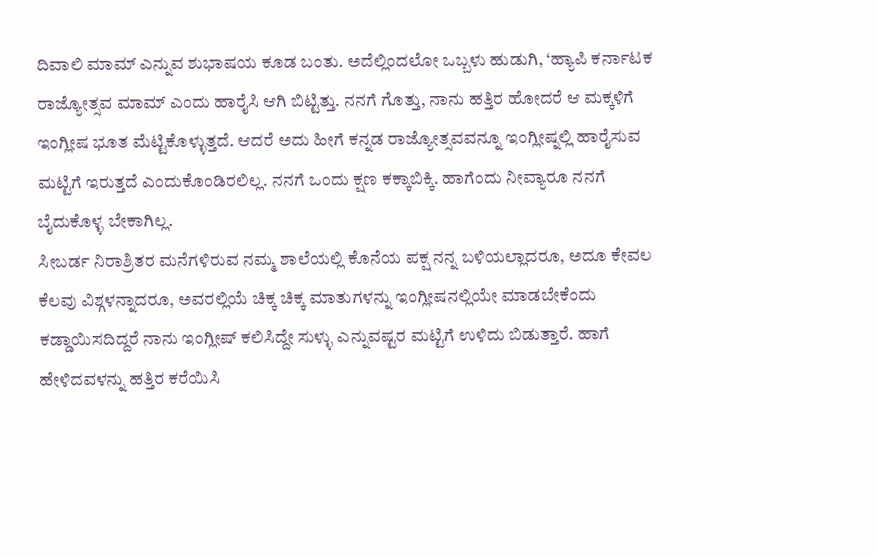ದಿವಾಲಿ ಮಾಮ್ ಎನ್ನುವ ಶುಭಾಷಯ ಕೂಡ ಬಂತು. ಅದೆಲ್ಲಿಂದಲೋ ಒಬ್ಬಳು ಹುಡುಗಿ, ‘ಹ್ಯಾಪಿ ಕರ್ನಾಟಕ ರಾಜ್ಯೋತ್ಸವ ಮಾಮ್ ಎಂದು ಹಾರೈಸಿ ಆಗಿ ಬಿಟ್ಟಿತ್ತು. ನನಗೆ ಗೊತ್ತು, ನಾನು ಹತ್ತಿರ ಹೋದರೆ ಆ ಮಕ್ಕಳಿಗೆ ಇಂಗ್ಲೀಷ ಭೂತ ಮೆಟ್ಟಿಕೊಳ್ಳುತ್ತದೆ. ಆದರೆ ಅದು ಹೀಗೆ ಕನ್ನಡ ರಾಜ್ಯೋತ್ಸವವನ್ನೂ ಇಂಗ್ಲೀಷ್ನಲ್ಲಿ ಹಾರೈಸುವ ಮಟ್ಟಿಗೆ ಇರುತ್ತದೆ ಎಂದುಕೊಂಡಿರಲಿಲ್ಲ. ನನಗೆ ಒಂದು ಕ್ಷಣ ಕಕ್ಕಾಬಿಕ್ಕಿ. ಹಾಗೆಂದು ನೀವ್ಯಾರೂ ನನಗೆ ಬೈದುಕೊಳ್ಳ ಬೇಕಾಗಿಲ್ಲ.
ಸೀಬರ್ಡ ನಿರಾಶ್ರಿತರ ಮನೆಗಳಿರುವ ನಮ್ಮ ಶಾಲೆಯಲ್ಲಿ ಕೊನೆಯ ಪಕ್ಷ ನನ್ನ ಬಳಿಯಲ್ಲಾದರೂ, ಅದೂ ಕೇವಲ ಕೆಲವು ವಿಶ್ಗಳನ್ನಾದರೂ, ಅವರಲ್ಲಿಯೆ ಚಿಕ್ಕ ಚಿಕ್ಕ ಮಾತುಗಳನ್ನು ಇಂಗ್ಲೀಷನಲ್ಲಿಯೇ ಮಾಡಬೇಕೆಂದು ಕಡ್ಡಾಯಿಸದಿದ್ದರೆ ನಾನು ಇಂಗ್ಲೀಷ್ ಕಲಿಸಿದ್ದೇ ಸುಳ್ಳು ಎನ್ನುವಷ್ಟರ ಮಟ್ಟಿಗೆ ಉಳಿದು ಬಿಡುತ್ತಾರೆ. ಹಾಗೆ ಹೇಳಿದವಳನ್ನು ಹತ್ತಿರ ಕರೆಯಿಸಿ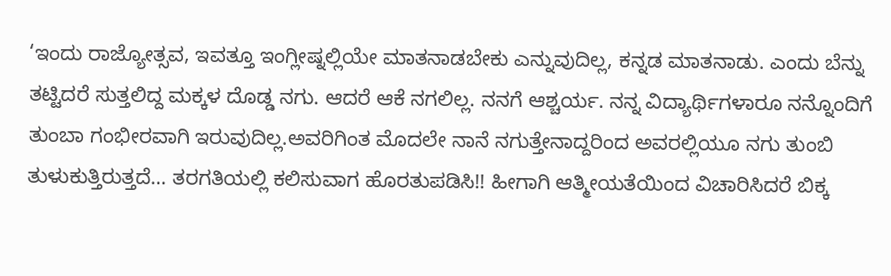‘ಇಂದು ರಾಜ್ಯೋತ್ಸವ, ಇವತ್ತೂ ಇಂಗ್ಲೀಷ್ನಲ್ಲಿಯೇ ಮಾತನಾಡಬೇಕು ಎನ್ನುವುದಿಲ್ಲ, ಕನ್ನಡ ಮಾತನಾಡು. ಎಂದು ಬೆನ್ನು ತಟ್ಟಿದರೆ ಸುತ್ತಲಿದ್ದ ಮಕ್ಕಳ ದೊಡ್ಡ ನಗು. ಆದರೆ ಆಕೆ ನಗಲಿಲ್ಲ. ನನಗೆ ಆಶ್ಚರ್ಯ. ನನ್ನ ವಿದ್ಯಾರ್ಥಿಗಳಾರೂ ನನ್ನೊಂದಿಗೆ ತುಂಬಾ ಗಂಭೀರವಾಗಿ ಇರುವುದಿಲ್ಲ.ಅವರಿಗಿಂತ ಮೊದಲೇ ನಾನೆ ನಗುತ್ತೇನಾದ್ದರಿಂದ ಅವರಲ್ಲಿಯೂ ನಗು ತುಂಬಿ ತುಳುಕುತ್ತಿರುತ್ತದೆ… ತರಗತಿಯಲ್ಲಿ ಕಲಿಸುವಾಗ ಹೊರತುಪಡಿಸಿ!! ಹೀಗಾಗಿ ಆತ್ಮೀಯತೆಯಿಂದ ವಿಚಾರಿಸಿದರೆ ಬಿಕ್ಕ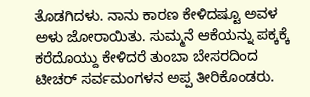ತೊಡಗಿದಳು. ನಾನು ಕಾರಣ ಕೇಳಿದಷ್ಟೂ ಅವಳ ಅಳು ಜೋರಾಯಿತು. ಸುಮ್ಮನೆ ಆಕೆಯನ್ನು ಪಕ್ಕಕ್ಕೆ ಕರೆದೊಯ್ದು ಕೇಳಿದರೆ ತುಂಬಾ ಬೇಸರದಿಂದ ಟೀಚರ್ ಸರ್ವಮಂಗಳನ ಅಪ್ಪ ತೀರಿಕೊಂಡರು.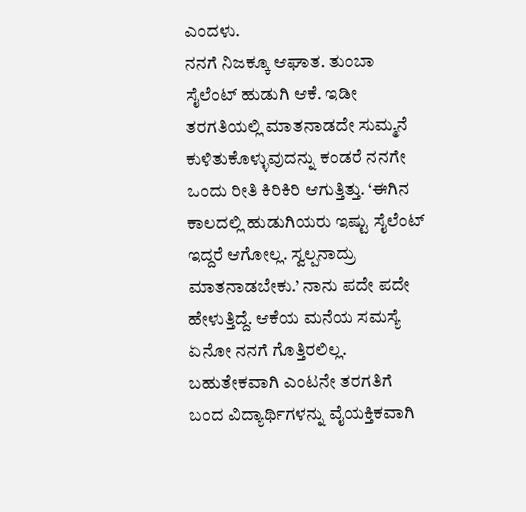ಎಂದಳು.
ನನಗೆ ನಿಜಕ್ಕೂ ಆಘಾತ. ತುಂಬಾ ಸೈಲೆಂಟ್ ಹುಡುಗಿ ಆಕೆ. ಇಡೀ ತರಗತಿಯಲ್ಲಿ ಮಾತನಾಡದೇ ಸುಮ್ಮನೆ ಕುಳಿತುಕೊಳ್ಳುವುದನ್ನು ಕಂಡರೆ ನನಗೇ ಒಂದು ರೀತಿ ಕಿರಿಕಿರಿ ಆಗುತ್ತಿತ್ತು. ‘ಈಗಿನ ಕಾಲದಲ್ಲಿ ಹುಡುಗಿಯರು ಇಷ್ಟು ಸೈಲೆಂಟ್ ಇದ್ದರೆ ಆಗೋಲ್ಲ. ಸ್ವಲ್ಪನಾದ್ರು ಮಾತನಾಡಬೇಕು.’ ನಾನು ಪದೇ ಪದೇ ಹೇಳುತ್ತಿದ್ದೆ. ಆಕೆಯ ಮನೆಯ ಸಮಸ್ಯೆ ಏನೋ ನನಗೆ ಗೊತ್ತಿರಲಿಲ್ಲ. ಬಹುತೇಕವಾಗಿ ಎಂಟನೇ ತರಗತಿಗೆ ಬಂದ ವಿದ್ಯಾರ್ಥಿಗಳನ್ನು ವೈಯಕ್ತಿಕವಾಗಿ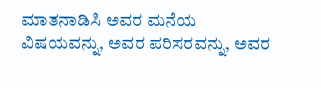ಮಾತನಾಡಿಸಿ ಅವರ ಮನೆಯ ವಿಷಯವನ್ನು, ಅವರ ಪರಿಸರವನ್ನು, ಅವರ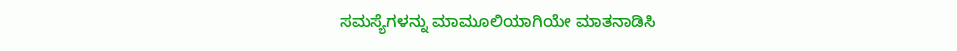ಸಮಸ್ಯೆಗಳನ್ನು ಮಾಮೂಲಿಯಾಗಿಯೇ ಮಾತನಾಡಿಸಿ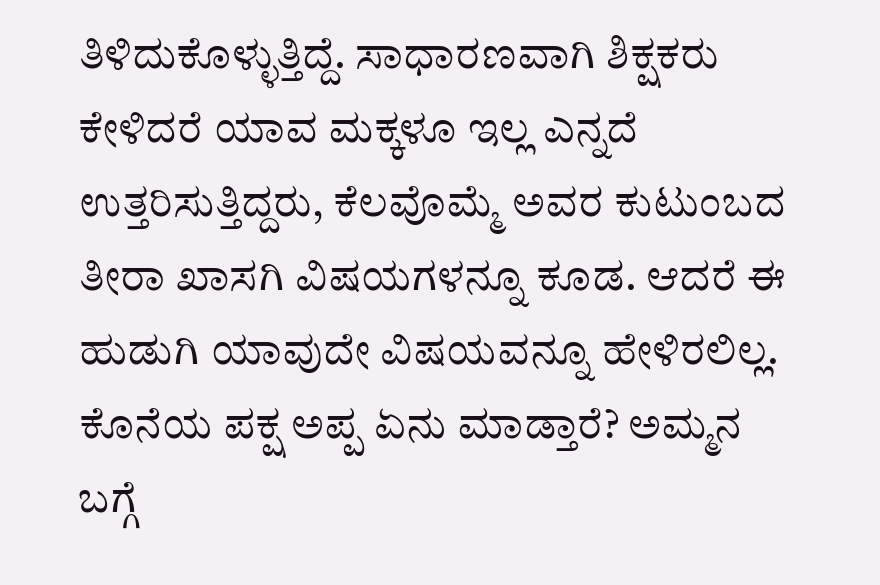ತಿಳಿದುಕೊಳ್ಳುತ್ತಿದ್ದೆ. ಸಾಧಾರಣವಾಗಿ ಶಿಕ್ಷಕರು ಕೇಳಿದರೆ ಯಾವ ಮಕ್ಕಳೂ ಇಲ್ಲ ಎನ್ನದೆ ಉತ್ತರಿಸುತ್ತಿದ್ದರು, ಕೆಲವೊಮ್ಮೆ ಅವರ ಕುಟುಂಬದ ತೀರಾ ಖಾಸಗಿ ವಿಷಯಗಳನ್ನೂ ಕೂಡ. ಆದರೆ ಈ ಹುಡುಗಿ ಯಾವುದೇ ವಿಷಯವನ್ನೂ ಹೇಳಿರಲಿಲ್ಲ. ಕೊನೆಯ ಪಕ್ಷ ಅಪ್ಪ ಏನು ಮಾಡ್ತಾರೆ? ಅಮ್ಮನ ಬಗ್ಗೆ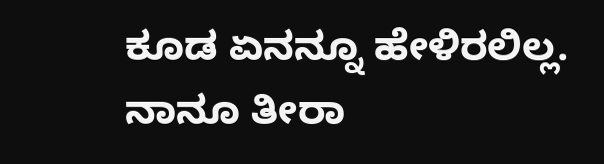ಕೂಡ ಏನನ್ನೂ ಹೇಳಿರಲಿಲ್ಲ. ನಾನೂ ತೀರಾ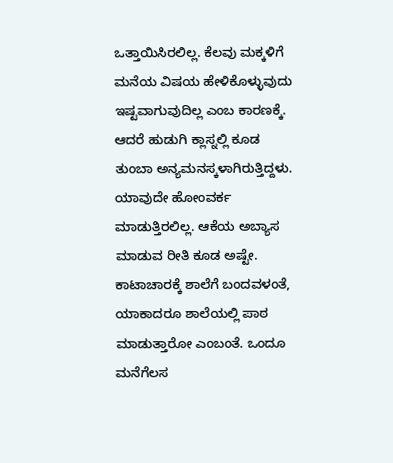ಒತ್ತಾಯಿಸಿರಲಿಲ್ಲ. ಕೆಲವು ಮಕ್ಕಳಿಗೆ ಮನೆಯ ವಿಷಯ ಹೇಳಿಕೊಳ್ಳುವುದು ಇಷ್ಟವಾಗುವುದಿಲ್ಲ ಎಂಬ ಕಾರಣಕ್ಕೆ.
ಆದರೆ ಹುಡುಗಿ ಕ್ಲಾಸ್ನಲ್ಲಿ ಕೂಡ ತುಂಬಾ ಅನ್ಯಮನಸ್ಕಳಾಗಿರುತ್ತಿದ್ದಳು. ಯಾವುದೇ ಹೋಂವರ್ಕ ಮಾಡುತ್ತಿರಲಿಲ್ಲ. ಆಕೆಯ ಅಬ್ಯಾಸ ಮಾಡುವ ರೀತಿ ಕೂಡ ಅಷ್ಟೇ. ಕಾಟಾಚಾರಕ್ಕೆ ಶಾಲೆಗೆ ಬಂದವಳಂತೆ, ಯಾಕಾದರೂ ಶಾಲೆಯಲ್ಲಿ ಪಾಠ ಮಾಡುತ್ತಾರೋ ಎಂಬಂತೆ. ಒಂದೂ ಮನೆಗೆಲಸ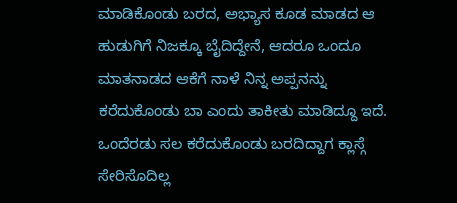ಮಾಡಿಕೊಂಡು ಬರದ, ಅಭ್ಯಾಸ ಕೂಡ ಮಾಡದ ಆ ಹುಡುಗಿಗೆ ನಿಜಕ್ಕೂ ಬೈದಿದ್ದೇನೆ, ಆದರೂ ಒಂದೂ ಮಾತನಾಡದ ಆಕೆಗೆ ನಾಳೆ ನಿನ್ನ ಅಪ್ಪನನ್ನು ಕರೆದುಕೊಂಡು ಬಾ ಎಂದು ತಾಕೀತು ಮಾಡಿದ್ದೂ ಇದೆ. ಒಂದೆರಡು ಸಲ ಕರೆದುಕೊಂಡು ಬರದಿದ್ದಾಗ ಕ್ಲಾಸ್ಗೆ ಸೇರಿಸೊದಿಲ್ಲ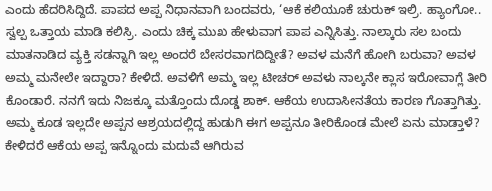ಎಂದು ಹೆದರಿಸಿದ್ದಿದೆ. ಪಾಪದ ಅಪ್ಪ ನಿಧಾನವಾಗಿ ಬಂದವರು, ‘ಆಕೆ ಕಲಿಯೂಕೆ ಚುರುಕ್ ಇಲ್ರಿ. ಹ್ಯಾಂಗೋ.. ಸ್ವಲ್ಪ ಒತ್ತಾಯ ಮಾಡಿ ಕಲಿಸ್ರಿ. ಎಂದು ಚಿಕ್ಕ ಮುಖ ಹೇಳುವಾಗ ಪಾಪ ಎನ್ನಿಸಿತ್ತು. ನಾಲ್ಕಾರು ಸಲ ಬಂದು ಮಾತನಾಡಿದ ವ್ಯಕ್ತಿ ಸಡನ್ನಾಗಿ ಇಲ್ಲ ಅಂದರೆ ಬೇಸರವಾಗದಿದ್ದೀತೆ? ಅವಳ ಮನೆಗೆ ಹೋಗಿ ಬರುವಾ? ಅವಳ ಅಮ್ಮ ಮನೇಲೇ ಇದ್ದಾರಾ? ಕೇಳಿದೆ. ಅವಳಿಗೆ ಅಮ್ಮ ಇಲ್ಲ ಟೀಚರ್ ಅವಳು ನಾಲ್ಕನೇ ಕ್ಲಾಸ ಇರೋವಾಗ್ಲೆ ತೀರಿ ಕೊಂಡಾರೆ. ನನಗೆ ಇದು ನಿಜಕ್ಕೂ ಮತ್ತೊಂದು ದೊಡ್ಡ ಶಾಕ್. ಆಕೆಯ ಉದಾಸೀನತೆಯ ಕಾರಣ ಗೊತ್ತಾಗಿತ್ತು. ಅಮ್ಮ ಕೂಡ ಇಲ್ಲದೇ ಅಪ್ಪನ ಆಶ್ರಯದಲ್ಲಿದ್ದ ಹುಡುಗಿ ಈಗ ಅಪ್ಪನೂ ತೀರಿಕೊಂಡ ಮೇಲೆ ಏನು ಮಾಡ್ತಾಳೆ? ಕೇಳಿದರೆ ಆಕೆಯ ಅಪ್ಪ ಇನ್ನೊಂದು ಮದುವೆ ಆಗಿರುವ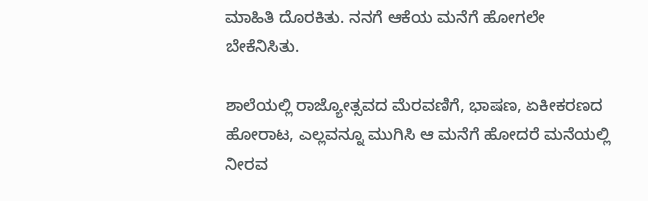ಮಾಹಿತಿ ದೊರಕಿತು. ನನಗೆ ಆಕೆಯ ಮನೆಗೆ ಹೋಗಲೇ ಬೇಕೆನಿಸಿತು.

ಶಾಲೆಯಲ್ಲಿ ರಾಜ್ಯೋತ್ಸವದ ಮೆರವಣಿಗೆ, ಭಾಷಣ, ಏಕೀಕರಣದ ಹೋರಾಟ, ಎಲ್ಲವನ್ನೂ ಮುಗಿಸಿ ಆ ಮನೆಗೆ ಹೋದರೆ ಮನೆಯಲ್ಲಿ ನೀರವ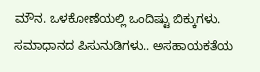ಮೌನ. ಒಳಕೋಣೆಯಲ್ಲಿ ಒಂದಿಷ್ಟು ಬಿಕ್ಕುಗಳು. ಸಮಾಧಾನದ ಪಿಸುನುಡಿಗಳು.. ಅಸಹಾಯಕತೆಯ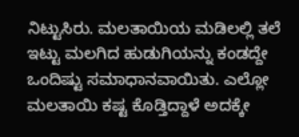ನಿಟ್ಟುಸಿರು. ಮಲತಾಯಿಯ ಮಡಿಲಲ್ಲಿ ತಲೆ ಇಟ್ಟು ಮಲಗಿದ ಹುಡುಗಿಯನ್ನು ಕಂಡದ್ದೇ ಒಂದಿಷ್ಟು ಸಮಾಧಾನವಾಯಿತು. ಎಲ್ಲೋ ಮಲತಾಯಿ ಕಷ್ಟ ಕೊಡ್ತಿದ್ದಾಳೆ ಅದಕ್ಕೇ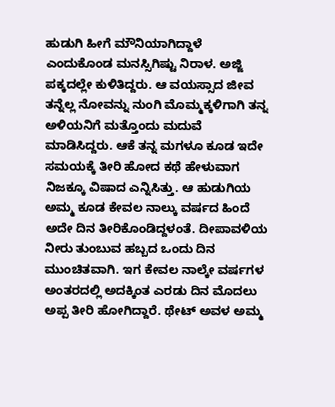ಹುಡುಗಿ ಹೀಗೆ ಮೌನಿಯಾಗಿದ್ದಾಳೆ ಎಂದುಕೊಂಡ ಮನಸ್ಸಿಗಿಷ್ಟು ನಿರಾಳ. ಅಜ್ಜಿ ಪಕ್ಕದಲ್ಲೇ ಕುಳಿತಿದ್ದರು. ಆ ವಯಸ್ಸಾದ ಜೀವ ತನ್ನೆಲ್ಲ ನೋವನ್ನು ನುಂಗಿ ಮೊಮ್ಮಕ್ಕಳಿಗಾಗಿ ತನ್ನ ಅಳಿಯನಿಗೆ ಮತ್ತೊಂದು ಮದುವೆ ಮಾಡಿಸಿದ್ದರು. ಆಕೆ ತನ್ನ ಮಗಳೂ ಕೂಡ ಇದೇ ಸಮಯಕ್ಕೆ ತೀರಿ ಹೋದ ಕಥೆ ಹೇಳುವಾಗ ನಿಜಕ್ಕೂ ವಿಷಾದ ಎನ್ನಿಸಿತ್ತು. ಆ ಹುಡುಗಿಯ ಅಮ್ಮ ಕೂಡ ಕೇವಲ ನಾಲ್ಕು ವರ್ಷದ ಹಿಂದೆ ಅದೇ ದಿನ ತೀರಿಕೊಂಡಿದ್ದಳಂತೆ. ದೀಪಾವಳಿಯ ನೀರು ತುಂಬುವ ಹಬ್ಬದ ಒಂದು ದಿನ ಮುಂಚಿತವಾಗಿ. ಇಗ ಕೇವಲ ನಾಲ್ಕೇ ವರ್ಷಗಳ ಅಂತರದಲ್ಲಿ ಅದಕ್ಕಿಂತ ಎರಡು ದಿನ ಮೊದಲು ಅಪ್ಪ ತೀರಿ ಹೋಗಿದ್ದಾರೆ. ಥೇಟ್ ಅವಳ ಅಮ್ಮ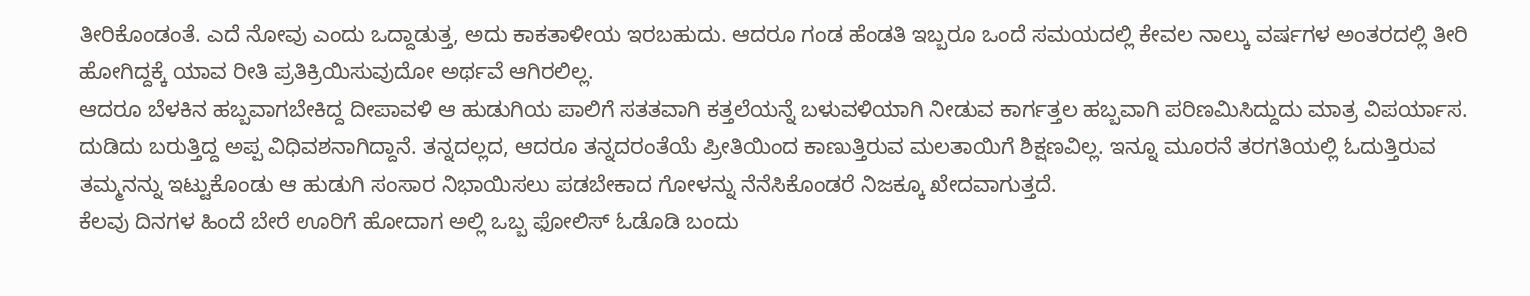ತೀರಿಕೊಂಡಂತೆ. ಎದೆ ನೋವು ಎಂದು ಒದ್ದಾಡುತ್ತ, ಅದು ಕಾಕತಾಳೀಯ ಇರಬಹುದು. ಆದರೂ ಗಂಡ ಹೆಂಡತಿ ಇಬ್ಬರೂ ಒಂದೆ ಸಮಯದಲ್ಲಿ ಕೇವಲ ನಾಲ್ಕು ವರ್ಷಗಳ ಅಂತರದಲ್ಲಿ ತೀರಿ ಹೋಗಿದ್ದಕ್ಕೆ ಯಾವ ರೀತಿ ಪ್ರತಿಕ್ರಿಯಿಸುವುದೋ ಅರ್ಥವೆ ಆಗಿರಲಿಲ್ಲ.
ಆದರೂ ಬೆಳಕಿನ ಹಬ್ಬವಾಗಬೇಕಿದ್ದ ದೀಪಾವಳಿ ಆ ಹುಡುಗಿಯ ಪಾಲಿಗೆ ಸತತವಾಗಿ ಕತ್ತಲೆಯನ್ನೆ ಬಳುವಳಿಯಾಗಿ ನೀಡುವ ಕಾರ್ಗತ್ತಲ ಹಬ್ಬವಾಗಿ ಪರಿಣಮಿಸಿದ್ದುದು ಮಾತ್ರ ವಿಪರ್ಯಾಸ. ದುಡಿದು ಬರುತ್ತಿದ್ದ ಅಪ್ಪ ವಿಧಿವಶನಾಗಿದ್ದಾನೆ. ತನ್ನದಲ್ಲದ, ಆದರೂ ತನ್ನದರಂತೆಯೆ ಪ್ರೀತಿಯಿಂದ ಕಾಣುತ್ತಿರುವ ಮಲತಾಯಿಗೆ ಶಿಕ್ಷಣವಿಲ್ಲ. ಇನ್ನೂ ಮೂರನೆ ತರಗತಿಯಲ್ಲಿ ಓದುತ್ತಿರುವ ತಮ್ಮನನ್ನು ಇಟ್ಟುಕೊಂಡು ಆ ಹುಡುಗಿ ಸಂಸಾರ ನಿಭಾಯಿಸಲು ಪಡಬೇಕಾದ ಗೋಳನ್ನು ನೆನೆಸಿಕೊಂಡರೆ ನಿಜಕ್ಕೂ ಖೇದವಾಗುತ್ತದೆ.
ಕೆಲವು ದಿನಗಳ ಹಿಂದೆ ಬೇರೆ ಊರಿಗೆ ಹೋದಾಗ ಅಲ್ಲಿ ಒಬ್ಬ ಫೋಲಿಸ್ ಓಡೊಡಿ ಬಂದು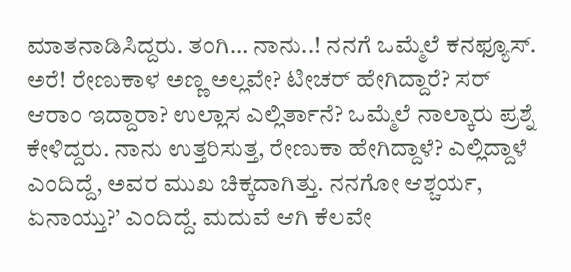ಮಾತನಾಡಿಸಿದ್ದರು. ತಂಗಿ… ನಾನು..! ನನಗೆ ಒಮ್ಮೆಲೆ ಕನಫ್ಯೂಸ್. ಅರೆ! ರೇಣುಕಾಳ ಅಣ್ಣ ಅಲ್ಲವೇ? ಟೀಚರ್ ಹೇಗಿದ್ದಾರೆ? ಸರ್ ಆರಾಂ ಇದ್ದಾರಾ? ಉಲ್ಲಾಸ ಎಲ್ಲಿರ್ತಾನೆ? ಒಮ್ಮೆಲೆ ನಾಲ್ಕಾರು ಪ್ರಶ್ನೆ ಕೇಳಿದ್ದರು. ನಾನು ಉತ್ತರಿಸುತ್ತ, ರೇಣುಕಾ ಹೇಗಿದ್ದಾಳೆ? ಎಲ್ಲಿದ್ದಾಳೆ ಎಂದಿದ್ದೆ, ಅವರ ಮುಖ ಚಿಕ್ಕದಾಗಿತ್ತು. ನನಗೋ ಆಶ್ಚರ್ಯ, ಏನಾಯ್ತು?’ ಎಂದಿದ್ದೆ. ಮದುವೆ ಆಗಿ ಕೆಲವೇ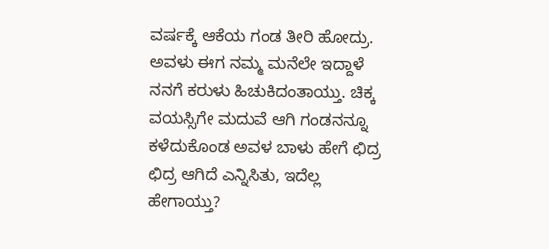ವರ್ಷಕ್ಕೆ ಆಕೆಯ ಗಂಡ ತೀರಿ ಹೋದ್ರು. ಅವಳು ಈಗ ನಮ್ಮ ಮನೆಲೇ ಇದ್ದಾಳೆ ನನಗೆ ಕರುಳು ಹಿಚುಕಿದಂತಾಯ್ತು. ಚಿಕ್ಕ ವಯಸ್ಸಿಗೇ ಮದುವೆ ಆಗಿ ಗಂಡನನ್ನೂ ಕಳೆದುಕೊಂಡ ಅವಳ ಬಾಳು ಹೇಗೆ ಛಿದ್ರ ಛಿದ್ರ ಆಗಿದೆ ಎನ್ನಿಸಿತು, ಇದೆಲ್ಲ ಹೇಗಾಯ್ತು?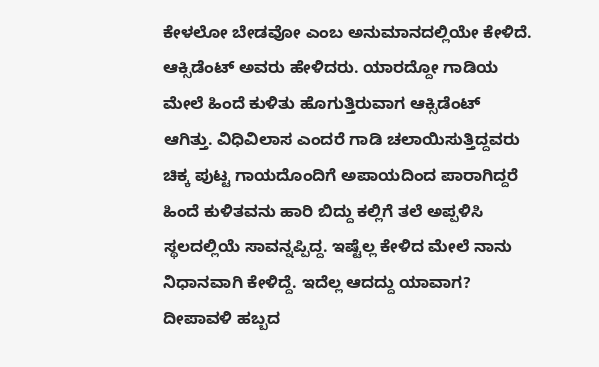ಕೇಳಲೋ ಬೇಡವೋ ಎಂಬ ಅನುಮಾನದಲ್ಲಿಯೇ ಕೇಳಿದೆ. ಆಕ್ಸಿಡೆಂಟ್ ಅವರು ಹೇಳಿದರು. ಯಾರದ್ದೋ ಗಾಡಿಯ ಮೇಲೆ ಹಿಂದೆ ಕುಳಿತು ಹೊಗುತ್ತಿರುವಾಗ ಆಕ್ಸಿಡೆಂಟ್ ಆಗಿತ್ತು. ವಿಧಿವಿಲಾಸ ಎಂದರೆ ಗಾಡಿ ಚಲಾಯಿಸುತ್ತಿದ್ದವರು ಚಿಕ್ಕ ಪುಟ್ಟ ಗಾಯದೊಂದಿಗೆ ಅಪಾಯದಿಂದ ಪಾರಾಗಿದ್ದರೆ ಹಿಂದೆ ಕುಳಿತವನು ಹಾರಿ ಬಿದ್ದು ಕಲ್ಲಿಗೆ ತಲೆ ಅಪ್ಪಳಿಸಿ ಸ್ಥಲದಲ್ಲಿಯೆ ಸಾವನ್ನಪ್ಪಿದ್ದ. ಇಷ್ಟೆಲ್ಲ ಕೇಳಿದ ಮೇಲೆ ನಾನು ನಿಧಾನವಾಗಿ ಕೇಳಿದ್ದೆ. ಇದೆಲ್ಲ ಆದದ್ದು ಯಾವಾಗ? ದೀಪಾವಳಿ ಹಬ್ಬದ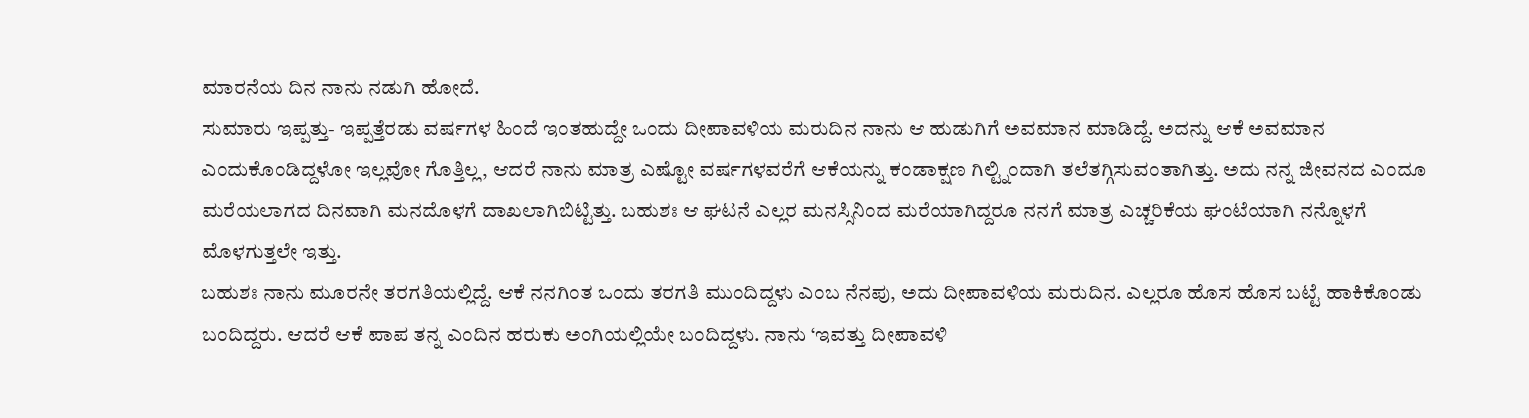ಮಾರನೆಯ ದಿನ ನಾನು ನಡುಗಿ ಹೋದೆ.
ಸುಮಾರು ಇಪ್ಪತ್ತು- ಇಪ್ಪತ್ತೆರಡು ವರ್ಷಗಳ ಹಿಂದೆ ಇಂತಹುದ್ದೇ ಒಂದು ದೀಪಾವಳಿಯ ಮರುದಿನ ನಾನು ಆ ಹುಡುಗಿಗೆ ಅವಮಾನ ಮಾಡಿದ್ದೆ. ಅದನ್ನು ಆಕೆ ಅವಮಾನ ಎಂದುಕೊಂಡಿದ್ದಳೋ ಇಲ್ಲವೋ ಗೊತ್ತಿಲ್ಲ, ಆದರೆ ನಾನು ಮಾತ್ರ ಎಷ್ಟೋ ವರ್ಷಗಳವರೆಗೆ ಆಕೆಯನ್ನು ಕಂಡಾಕ್ಷಣ ಗಿಲ್ಟ್ನಿಂದಾಗಿ ತಲೆತಗ್ಗಿಸುವಂತಾಗಿತ್ತು. ಅದು ನನ್ನ ಜೀವನದ ಎಂದೂ ಮರೆಯಲಾಗದ ದಿನವಾಗಿ ಮನದೊಳಗೆ ದಾಖಲಾಗಿಬಿಟ್ಟಿತ್ತು. ಬಹುಶಃ ಆ ಘಟನೆ ಎಲ್ಲರ ಮನಸ್ಸಿನಿಂದ ಮರೆಯಾಗಿದ್ದರೂ ನನಗೆ ಮಾತ್ರ ಎಚ್ಚರಿಕೆಯ ಘಂಟೆಯಾಗಿ ನನ್ನೊಳಗೆ ಮೊಳಗುತ್ತಲೇ ಇತ್ತು.
ಬಹುಶಃ ನಾನು ಮೂರನೇ ತರಗತಿಯಲ್ಲಿದ್ದೆ. ಆಕೆ ನನಗಿಂತ ಒಂದು ತರಗತಿ ಮುಂದಿದ್ದಳು ಎಂಬ ನೆನಪು, ಅದು ದೀಪಾವಳಿಯ ಮರುದಿನ. ಎಲ್ಲರೂ ಹೊಸ ಹೊಸ ಬಟ್ಟೆ ಹಾಕಿಕೊಂಡು ಬಂದಿದ್ದರು. ಆದರೆ ಆಕೆ ಪಾಪ ತನ್ನ ಎಂದಿನ ಹರುಕು ಅಂಗಿಯಲ್ಲಿಯೇ ಬಂದಿದ್ದಳು. ನಾನು ‘ಇವತ್ತು ದೀಪಾವಳಿ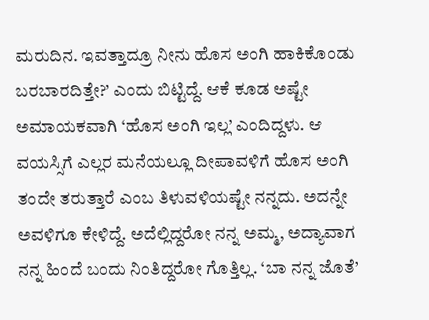ಮರುದಿನ. ಇವತ್ತಾದ್ರೂ ನೀನು ಹೊಸ ಅಂಗಿ ಹಾಕಿಕೊಂಡು ಬರಬಾರದಿತ್ತೇ?’ ಎಂದು ಬಿಟ್ಟಿದ್ದೆ. ಆಕೆ ಕೂಡ ಅಷ್ಟೇ ಅಮಾಯಕವಾಗಿ ‘ಹೊಸ ಅಂಗಿ ಇಲ್ಲ’ ಎಂದಿದ್ದಳು. ಆ ವಯಸ್ಸಿಗೆ ಎಲ್ಲರ ಮನೆಯಲ್ಲೂ ದೀಪಾವಳಿಗೆ ಹೊಸ ಅಂಗಿ ತಂದೇ ತರುತ್ತಾರೆ ಎಂಬ ತಿಳುವಳಿಯಷ್ಟೇ ನನ್ನದು. ಅದನ್ನೇ ಅವಳಿಗೂ ಕೇಳಿದ್ದೆ. ಅದೆಲ್ಲಿದ್ದರೋ ನನ್ನ ಅಮ್ಮ, ಅದ್ಯಾವಾಗ ನನ್ನ ಹಿಂದೆ ಬಂದು ನಿಂತಿದ್ದರೋ ಗೊತ್ತಿಲ್ಲ. ‘ಬಾ ನನ್ನ ಜೊತೆ’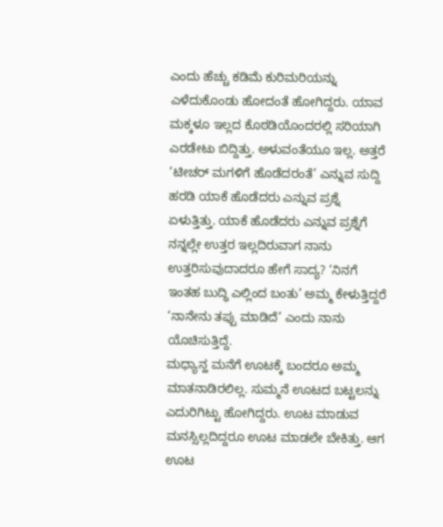ಎಂದು ಹೆಚ್ಚು ಕಡಿಮೆ ಕುರಿಮರಿಯನ್ನು ಎಳೆದುಕೊಂಡು ಹೋದಂತೆ ಹೋಗಿದ್ದರು. ಯಾವ ಮಕ್ಕಳೂ ಇಲ್ಲದ ಕೊಠಡಿಯೊಂದರಲ್ಲಿ ಸರಿಯಾಗಿ ಎರಡೇಟು ಬಿದ್ದಿತ್ತು. ಅಳುವಂತೆಯೂ ಇಲ್ಲ. ಅತ್ತರೆ ‘ಟೀಚರ್ ಮಗಳಿಗೆ ಹೊಡೆದರಂತೆ’ ಎನ್ನುವ ಸುದ್ದಿ ಹರಡಿ ಯಾಕೆ ಹೊಡೆದರು ಎನ್ನುವ ಪ್ರಶ್ನೆ ಏಳುತ್ತಿತ್ತು. ಯಾಕೆ ಹೊಡೆದರು ಎನ್ನುವ ಪ್ರಶ್ನೆಗೆ ನನ್ನಲ್ಲೇ ಉತ್ತರ ಇಲ್ಲದಿರುವಾಗ ನಾನು ಉತ್ತರಿಸುವುದಾದರೂ ಹೇಗೆ ಸಾದ್ಯ? ‘ನಿನಗೆ ಇಂತಹ ಬುದ್ಧಿ ಎಲ್ಲಿಂದ ಬಂತು’ ಅಮ್ಮ ಕೇಳುತ್ತಿದ್ದರೆ ‘ನಾನೇನು ತಪ್ಪು ಮಾಡಿದೆ’ ಎಂದು ನಾನು ಯೊಚಿಸುತ್ತಿದ್ದೆ.
ಮಧ್ಯಾನ್ಹ ಮನೆಗೆ ಊಟಕ್ಕೆ ಬಂದರೂ ಅಮ್ಮ ಮಾತನಾಡಿರಲಿಲ್ಲ. ಸುಮ್ಮನೆ ಊಟದ ಬಟ್ಟಲನ್ನು ಎದುರಿಗಿಟ್ಟು ಹೋಗಿದ್ದರು. ಊಟ ಮಾಡುವ ಮನಸ್ಸಿಲ್ಲದಿದ್ದರೂ ಊಟ ಮಾಡಲೇ ಬೇಕಿತ್ತು. ಆಗ ಊಟ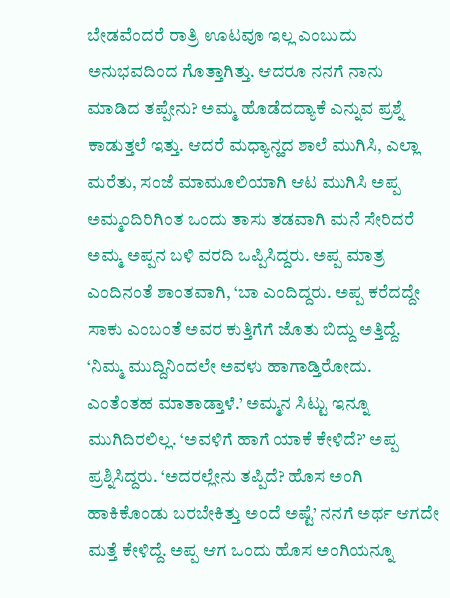ಬೇಡವೆಂದರೆ ರಾತ್ರಿ ಊಟವೂ ಇಲ್ಲ ಎಂಬುದು ಅನುಭವದಿಂದ ಗೊತ್ತಾಗಿತ್ತು. ಆದರೂ ನನಗೆ ನಾನು ಮಾಡಿದ ತಪ್ಪೇನು? ಅಮ್ಮ ಹೊಡೆದದ್ಯಾಕೆ ಎನ್ನುವ ಪ್ರಶ್ನೆ ಕಾಡುತ್ತಲೆ ಇತ್ತು. ಆದರೆ ಮಧ್ಯಾನ್ಹದ ಶಾಲೆ ಮುಗಿಸಿ, ಎಲ್ಲಾ ಮರೆತು, ಸಂಜೆ ಮಾಮೂಲಿಯಾಗಿ ಆಟ ಮುಗಿಸಿ ಅಪ್ಪ ಅಮ್ಮಂದಿರಿಗಿಂತ ಒಂದು ತಾಸು ತಡವಾಗಿ ಮನೆ ಸೇರಿದರೆ ಅಮ್ಮ ಅಪ್ಪನ ಬಳಿ ವರದಿ ಒಪ್ಪಿಸಿದ್ದರು. ಅಪ್ಪ ಮಾತ್ರ ಎಂದಿನಂತೆ ಶಾಂತವಾಗಿ, ‘ಬಾ ಎಂದಿದ್ದರು. ಅಪ್ಪ ಕರೆದದ್ದೇ ಸಾಕು ಎಂಬಂತೆ ಅವರ ಕುತ್ತಿಗೆಗೆ ಜೊತು ಬಿದ್ದು ಅತ್ತಿದ್ದೆ. ‘ನಿಮ್ಮ ಮುದ್ದಿನಿಂದಲೇ ಅವಳು ಹಾಗಾಡ್ತಿರೋದು. ಎಂತೆಂತಹ ಮಾತಾಡ್ತಾಳೆ.’ ಅಮ್ಮನ ಸಿಟ್ಟು ಇನ್ನೂ ಮುಗಿದಿರಲಿಲ್ಲ. ‘ಅವಳಿಗೆ ಹಾಗೆ ಯಾಕೆ ಕೇಳಿದೆ?’ ಅಪ್ಪ ಪ್ರಶ್ನಿಸಿದ್ದರು. ‘ಅದರಲ್ಲೇನು ತಪ್ಪಿದೆ? ಹೊಸ ಅಂಗಿ ಹಾಕಿಕೊಂಡು ಬರಬೇಕಿತ್ತು ಅಂದೆ ಅಷ್ಟೆ’ ನನಗೆ ಅರ್ಥ ಆಗದೇ ಮತ್ತೆ ಕೇಳಿದ್ದೆ. ಅಪ್ಪ ಆಗ ಒಂದು ಹೊಸ ಅಂಗಿಯನ್ನೂ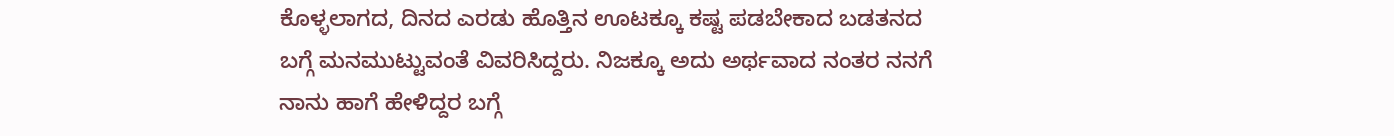ಕೊಳ್ಳಲಾಗದ, ದಿನದ ಎರಡು ಹೊತ್ತಿನ ಊಟಕ್ಕೂ ಕಷ್ಟ ಪಡಬೇಕಾದ ಬಡತನದ ಬಗ್ಗೆ ಮನಮುಟ್ಟುವಂತೆ ವಿವರಿಸಿದ್ದರು. ನಿಜಕ್ಕೂ ಅದು ಅರ್ಥವಾದ ನಂತರ ನನಗೆ ನಾನು ಹಾಗೆ ಹೇಳಿದ್ದರ ಬಗ್ಗೆ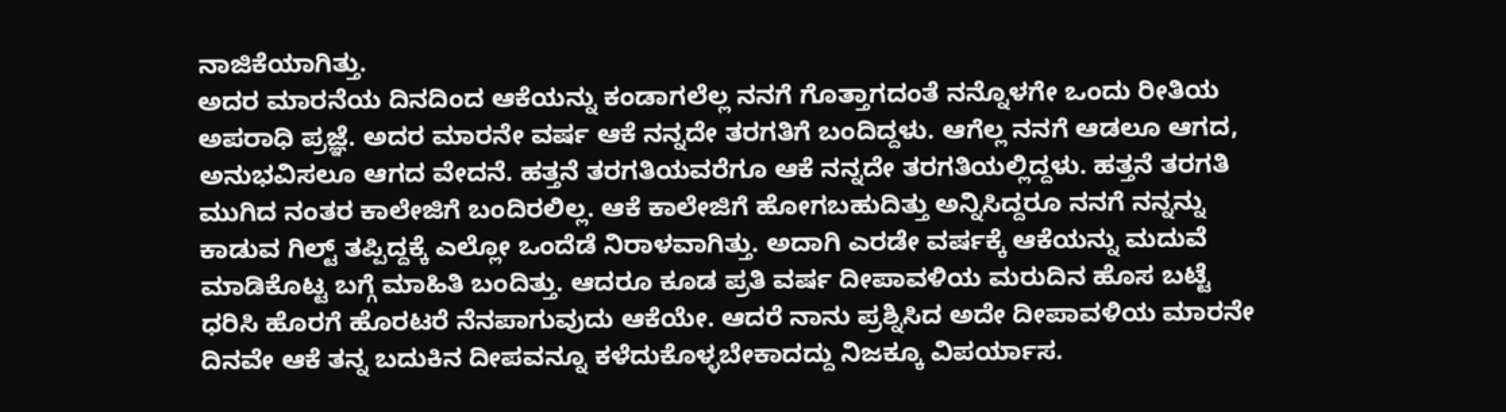ನಾಜಿಕೆಯಾಗಿತ್ತು.
ಅದರ ಮಾರನೆಯ ದಿನದಿಂದ ಆಕೆಯನ್ನು ಕಂಡಾಗಲೆಲ್ಲ ನನಗೆ ಗೊತ್ತಾಗದಂತೆ ನನ್ನೊಳಗೇ ಒಂದು ರೀತಿಯ ಅಪರಾಧಿ ಪ್ರಜ್ಞೆ. ಅದರ ಮಾರನೇ ವರ್ಷ ಆಕೆ ನನ್ನದೇ ತರಗತಿಗೆ ಬಂದಿದ್ದಳು. ಆಗೆಲ್ಲ ನನಗೆ ಆಡಲೂ ಆಗದ, ಅನುಭವಿಸಲೂ ಆಗದ ವೇದನೆ. ಹತ್ತನೆ ತರಗತಿಯವರೆಗೂ ಆಕೆ ನನ್ನದೇ ತರಗತಿಯಲ್ಲಿದ್ದಳು. ಹತ್ತನೆ ತರಗತಿ ಮುಗಿದ ನಂತರ ಕಾಲೇಜಿಗೆ ಬಂದಿರಲಿಲ್ಲ. ಆಕೆ ಕಾಲೇಜಿಗೆ ಹೋಗಬಹುದಿತ್ತು ಅನ್ನಿಸಿದ್ದರೂ ನನಗೆ ನನ್ನನ್ನು ಕಾಡುವ ಗಿಲ್ಟ್ ತಪ್ಪಿದ್ದಕ್ಕೆ ಎಲ್ಲೋ ಒಂದೆಡೆ ನಿರಾಳವಾಗಿತ್ತು. ಅದಾಗಿ ಎರಡೇ ವರ್ಷಕ್ಕೆ ಆಕೆಯನ್ನು ಮದುವೆ ಮಾಡಿಕೊಟ್ಟ ಬಗ್ಗೆ ಮಾಹಿತಿ ಬಂದಿತ್ತು. ಆದರೂ ಕೂಡ ಪ್ರತಿ ವರ್ಷ ದೀಪಾವಳಿಯ ಮರುದಿನ ಹೊಸ ಬಟ್ಟೆ ಧರಿಸಿ ಹೊರಗೆ ಹೊರಟರೆ ನೆನಪಾಗುವುದು ಆಕೆಯೇ. ಆದರೆ ನಾನು ಪ್ರಶ್ನಿಸಿದ ಅದೇ ದೀಪಾವಳಿಯ ಮಾರನೇ ದಿನವೇ ಆಕೆ ತನ್ನ ಬದುಕಿನ ದೀಪವನ್ನೂ ಕಳೆದುಕೊಳ್ಳಬೇಕಾದದ್ದು ನಿಜಕ್ಕೂ ವಿಪರ್ಯಾಸ.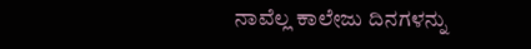ನಾವೆಲ್ಲ ಕಾಲೇಜು ದಿನಗಳನ್ನು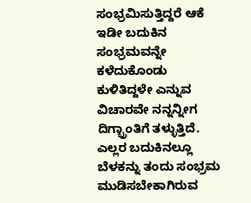ಸಂಭ್ರಮಿಸುತ್ತಿದ್ದರೆ ಆಕೆ ಇಡೀ ಬದುಕಿನ ಸಂಭ್ರಮವನ್ನೇ ಕಳೆದುಕೊಂಡು ಕುಳಿತಿದ್ದಳೇ ಎನ್ನುವ ವಿಚಾರವೇ ನನ್ನನ್ನೀಗ ದಿಗ್ಭ್ರಾಂತಿಗೆ ತಳ್ಳುತ್ತಿದೆ.
ಎಲ್ಲರ ಬದುಕಿನಲ್ಲೂ ಬೆಳಕನ್ನು ತಂದು ಸಂಭ್ರಮ ಮುಡಿಸಬೇಕಾಗಿರುವ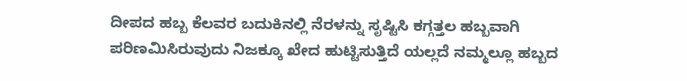ದೀಪದ ಹಬ್ಬ ಕೆಲವರ ಬದುಕಿನಲ್ಲಿ ನೆರಳನ್ನು ಸೃಷ್ಟಿಸಿ ಕಗ್ಗತ್ತಲ ಹಬ್ಬವಾಗಿ ಪರಿಣಮಿಸಿರುವುದು ನಿಜಕ್ಕೂ ಖೇದ ಹುಟ್ಟಿಸುತ್ತಿದೆ ಯಲ್ಲದೆ ನಮ್ಮಲ್ಲೂ ಹಬ್ಬದ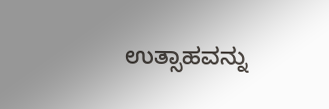ಉತ್ಸಾಹವನ್ನು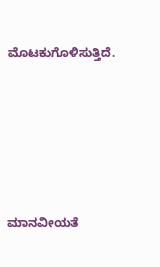ಮೊಟಕುಗೊಳಿಸುತ್ತಿದೆ.






ಮಾನವೀಯತೆ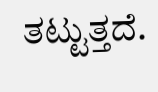ತಟ್ಟುತ್ತದೆ.